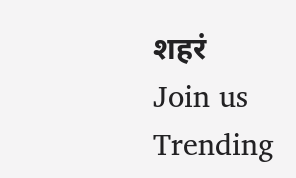शहरं
Join us
Trending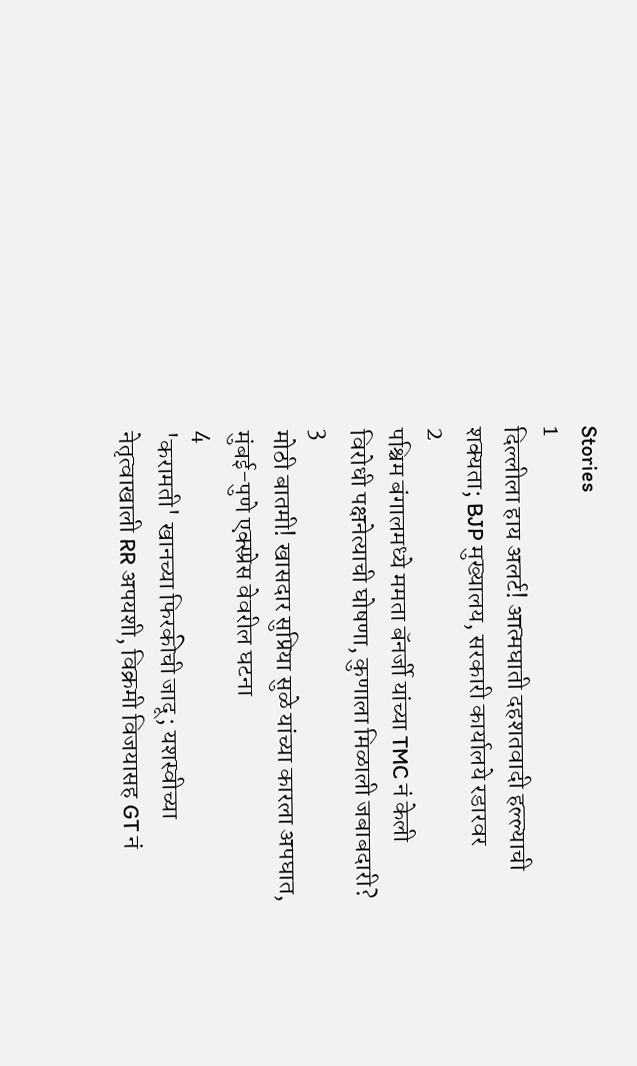Stories
1
दिल्लीला हाय अलर्ट! आत्मघाती दहशतवादी हल्ल्याची शक्यता; BJP मुख्यालय, सरकारी कार्यालये रडारवर
2
पश्चिम बंगालमध्ये ममता बॅनर्जी यांच्या TMC नं केली विरोधी पक्षनेत्याची घोषणा, कुणाला मिळाली जबाबदारी?
3
मोठी बातमी! खासदार सुप्रिया सुळे यांच्या कारला अपघात, मुंबई-पुणे एक्स्प्रेस वेवरील घटना
4
'करामती' खानच्या फिरकीची जादू; यशस्वीच्या नेतृत्वाखाली RR अपयशी, विक्रमी विजयासह GT नं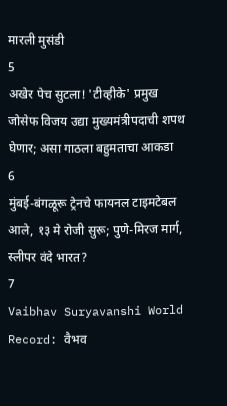मारली मुसंडी
5
अखेर पेच सुटला! 'टीव्हीके' प्रमुख जोसेफ विजय उद्या मुख्यमंत्रीपदाची शपथ घेणार; असा गाठला बहुमताचा आकडा
6
मुंबई-बंगळूरू ट्रेनचे फायनल टाइमटेबल आले, १३ मे रोजी सुरू; पुणे-मिरज मार्ग, स्लीपर वंदे भारत?
7
Vaibhav Suryavanshi World Record: वैभव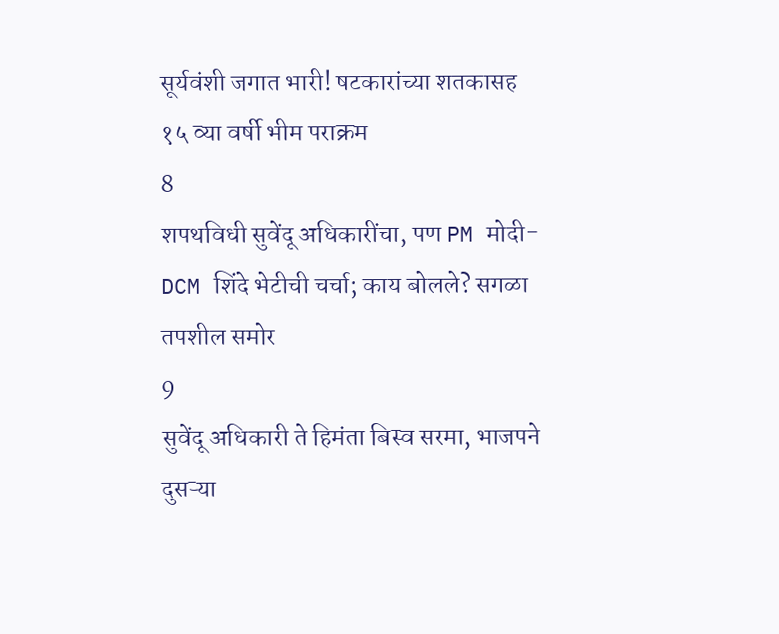सूर्यवंशी जगात भारी! षटकारांच्या शतकासह १५ व्या वर्षी भीम पराक्रम
8
शपथविधी सुवेंदू अधिकारींचा, पण PM मोदी-DCM शिंदे भेटीची चर्चा; काय बोलले? सगळा तपशील समोर
9
सुवेंदू अधिकारी ते हिमंता बिस्व सरमा, भाजपने दुसऱ्या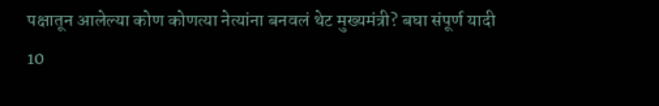पक्षातून आलेल्या कोण कोणत्या नेत्यांना बनवलं थेट मुख्यमंत्री? बघा संपूर्ण यादी
10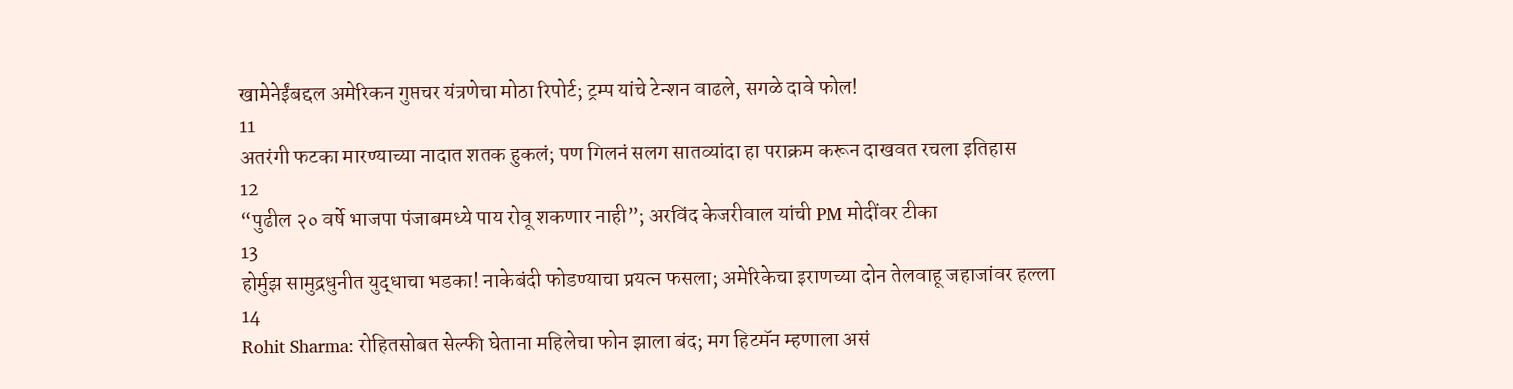खामेनेईंबद्दल अमेरिकन गुप्तचर यंत्रणेचा मोठा रिपोर्ट; ट्रम्प यांचे टेन्शन वाढले, सगळे दावे फोल!
11
अतरंगी फटका मारण्याच्या नादात शतक हुकलं; पण गिलनं सलग सातव्यांदा हा पराक्रम करून दाखवत रचला इतिहास
12
“पुढील २० वर्षे भाजपा पंजाबमध्ये पाय रोवू शकणार नाही”; अरविंद केजरीवाल यांची PM मोदींवर टीका
13
होर्मुझ सामुद्रधुनीत युद्धाचा भडका! नाकेबंदी फोडण्याचा प्रयत्न फसला; अमेरिकेचा इराणच्या दोन तेलवाहू जहाजांवर हल्ला
14
Rohit Sharma: रोहितसोबत सेल्फी घेताना महिलेचा फोन झाला बंद; मग हिटमॅन म्हणाला असं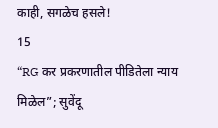काही, सगळेच हसले!
15
“RG कर प्रकरणातील पीडितेला न्याय मिळेल”; सुवेंदू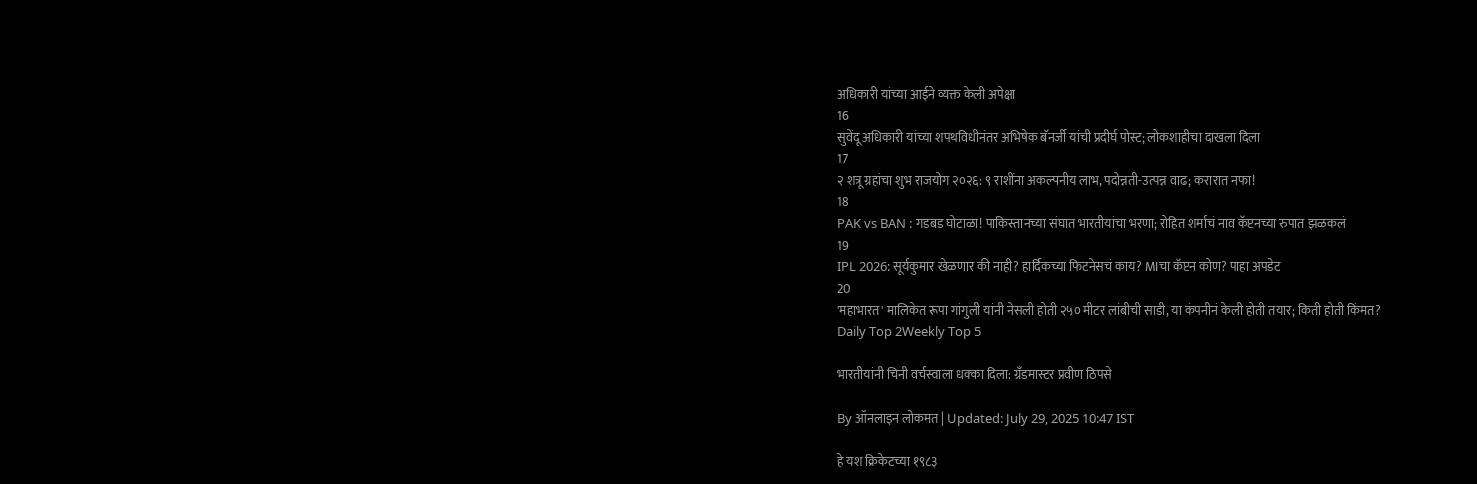अधिकारी यांच्या आईने व्यक्त केली अपेक्षा
16
सुवेंदू अधिकारी यांच्या शपथविधीनंतर अभिषेक बॅनर्जी यांची प्रदीर्घ पोस्ट; लोकशाहीचा दाखला दिला
17
२ शत्रू ग्रहांचा शुभ राजयोग २०२६: ९ राशींना अकल्पनीय लाभ, पदोन्नती-उत्पन्न वाढ; करारात नफा!
18
PAK vs BAN : गडबड घोटाळा! पाकिस्तानच्या संघात भारतीयांचा भरणा; रोहित शर्माचं नाव कॅप्टनच्या रुपात झळकलं
19
IPL 2026: सूर्यकुमार खेळणार की नाही? हार्दिकच्या फिटनेसचं काय? MIचा कॅप्टन कोण? पाहा अपडेट
20
'महाभारत' मालिकेत रूपा गांगुली यांनी नेसली होती २५० मीटर लांबीची साडी, या कंपनीनं केली होती तयार; किती होती किंमत?
Daily Top 2Weekly Top 5

भारतीयांनी चिनी वर्चस्वाला धक्का दिला: ग्रँडमास्टर प्रवीण ठिपसे

By ऑनलाइन लोकमत | Updated: July 29, 2025 10:47 IST

हे यश क्रिकेटच्या १९८३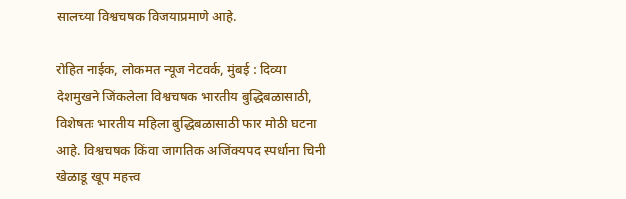सालच्या विश्वचषक विजयाप्रमाणे आहे.

रोहित नाईक, लोकमत न्यूज नेटवर्क, मुंबई : दिव्या देशमुखने जिंकलेला विश्वचषक भारतीय बुद्धिबळासाठी, विशेषतः भारतीय महिला बुद्धिबळासाठी फार मोठी घटना आहे. विश्वचषक किंवा जागतिक अजिंक्यपद स्पर्धाना चिनी खेळाडू खूप महत्त्व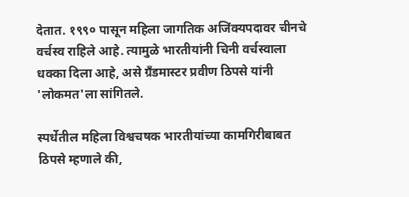देतात. १९९० पासून महिला जागतिक अजिंक्यपदावर चीनचे वर्चस्व राहिले आहे. त्यामुळे भारतीयांनी चिनी वर्चस्वाला धक्का दिला आहे, असे ग्रँडमास्टर प्रवीण ठिपसे यांनी 'लोकमत'ला सांगितले.

स्पर्धेतील महिला विश्वचषक भारतीयांच्या कामगिरीबाबत ठिपसे म्हणाले की,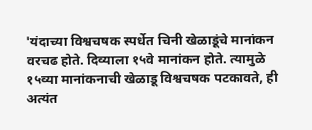'यंदाच्या विश्वचषक स्पर्धेत चिनी खेळाडूंचे मानांकन वरचढ होते. दिव्याला १५वे मानांकन होते. त्यामुळे १५व्या मानांकनाची खेळाडू विश्वचषक पटकावते, ही अत्यंत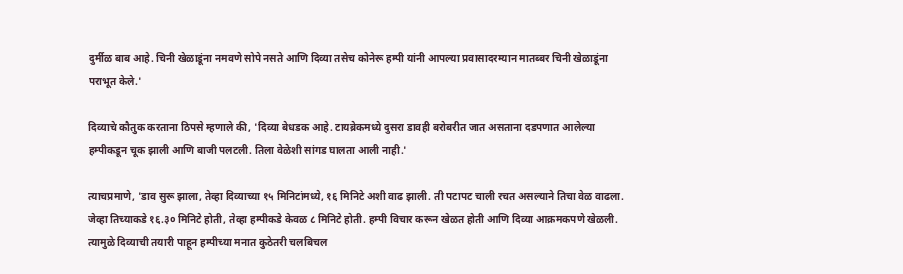दुर्मीळ बाब आहे. चिनी खेळाडूंना नमवणे सोपे नसते आणि दिव्या तसेच कोनेरू हम्पी यांनी आपल्या प्रवासादरम्यान मातब्बर चिनी खेळाडूंना पराभूत केले.'

दिव्याचे कौतुक करताना ठिपसे म्हणाले की, 'दिव्या बेधडक आहे. टायब्रेकमध्ये दुसरा डावही बरोबरीत जात असताना दडपणात आलेल्या हम्पीकडून चूक झाली आणि बाजी पलटली. तिला वेळेशी सांगड घालता आली नाही.'

त्याचप्रमाणे, 'डाव सुरू झाला, तेव्हा दिव्याच्या १५ मिनिटांमध्ये, १६ मिनिटे अशी वाढ झाली. ती पटापट चाली रचत असल्याने तिचा वेळ वाढला. जेव्हा तिच्याकडे १६.३० मिनिटे होती, तेव्हा हम्पीकडे केवळ ८ मिनिटे होती. हम्पी विचार करून खेळत होती आणि दिव्या आक्रमकपणे खेळली. त्यामुळे दिव्याची तयारी पाहून हम्पीच्या मनात कुठेतरी चलबिचल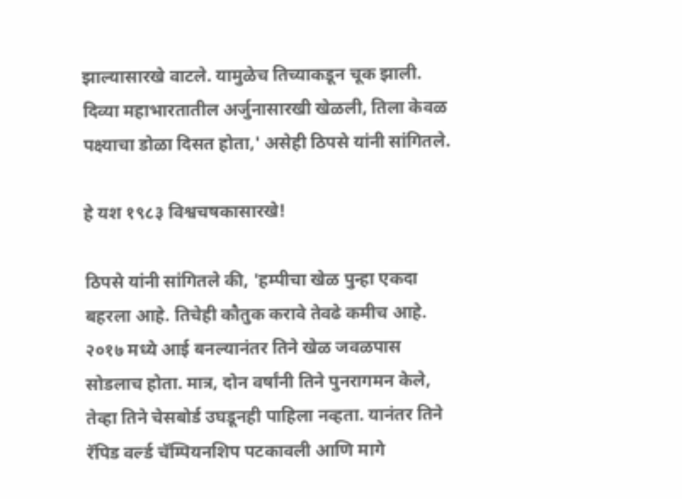झाल्यासारखे वाटले. यामुळेच तिच्याकडून चूक झाली. दिव्या महाभारतातील अर्जुनासारखी खेळली, तिला केवळ पक्ष्याचा डोळा दिसत होता,' असेही ठिपसे यांनी सांगितले.

हे यश १९८३ विश्वचषकासारखे!

ठिपसे यांनी सांगितले की, 'हम्पीचा खेळ पुन्हा एकदा बहरला आहे. तिचेही कौतुक करावे तेवढे कमीच आहे. २०१७ मध्ये आई बनल्यानंतर तिने खेळ जवळपास सोडलाच होता. मात्र, दोन वर्षांनी तिने पुनरागमन केले, तेव्हा तिने चेसबोर्ड उघडूनही पाहिला नव्हता. यानंतर तिने रॅपिड वर्ल्ड चॅम्पियनशिप पटकावली आणि मागे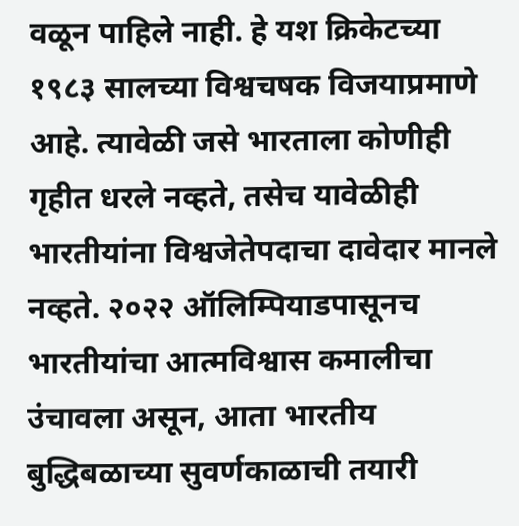वळून पाहिले नाही. हे यश क्रिकेटच्या १९८३ सालच्या विश्वचषक विजयाप्रमाणे आहे. त्यावेळी जसे भारताला कोणीही गृहीत धरले नव्हते, तसेच यावेळीही भारतीयांना विश्वजेतेपदाचा दावेदार मानले नव्हते. २०२२ ऑलिम्पियाडपासूनच भारतीयांचा आत्मविश्वास कमालीचा उंचावला असून, आता भारतीय बुद्धिबळाच्या सुवर्णकाळाची तयारी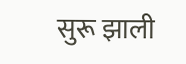सुरू झाली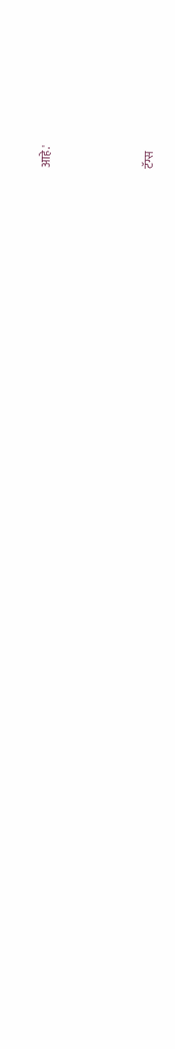आहे.'



टॅग्स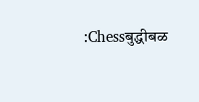:Chessबुद्धीबळ